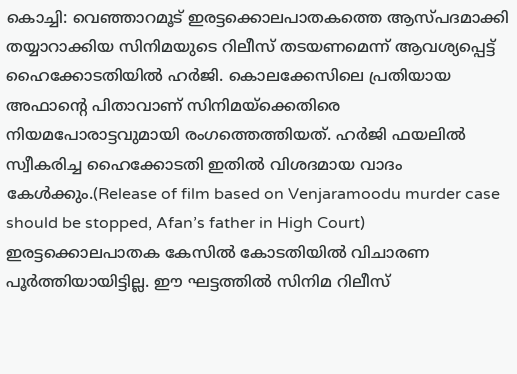കൊച്ചി: വെഞ്ഞാറമൂട് ഇരട്ടക്കൊലപാതകത്തെ ആസ്പദമാക്കി തയ്യാറാക്കിയ സിനിമയുടെ റിലീസ് തടയണമെന്ന് ആവശ്യപ്പെട്ട് ഹൈക്കോടതിയിൽ ഹർജി. കൊലക്കേസിലെ പ്രതിയായ അഫാന്റെ പിതാവാണ് സിനിമയ്ക്കെതിരെ നിയമപോരാട്ടവുമായി രംഗത്തെത്തിയത്. ഹർജി ഫയലിൽ സ്വീകരിച്ച ഹൈക്കോടതി ഇതിൽ വിശദമായ വാദം കേൾക്കും.(Release of film based on Venjaramoodu murder case should be stopped, Afan’s father in High Court)
ഇരട്ടക്കൊലപാതക കേസിൽ കോടതിയിൽ വിചാരണ പൂർത്തിയായിട്ടില്ല. ഈ ഘട്ടത്തിൽ സിനിമ റിലീസ്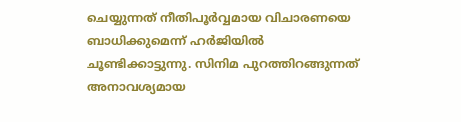ചെയ്യുന്നത് നീതിപൂർവ്വമായ വിചാരണയെ ബാധിക്കുമെന്ന് ഹർജിയിൽ ചൂണ്ടിക്കാട്ടുന്നു. സിനിമ പുറത്തിറങ്ങുന്നത് അനാവശ്യമായ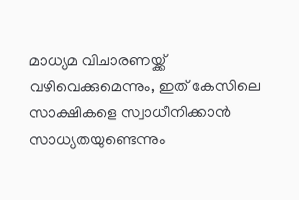മാധ്യമ വിചാരണയ്ക്ക് വഴിവെക്കുമെന്നും, ഇത് കേസിലെ സാക്ഷികളെ സ്വാധീനിക്കാൻ സാധ്യതയുണ്ടെന്നും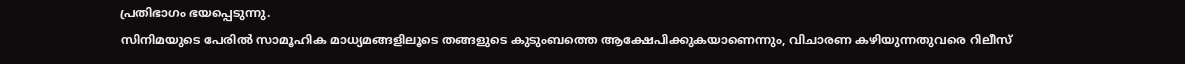പ്രതിഭാഗം ഭയപ്പെടുന്നു.
സിനിമയുടെ പേരിൽ സാമൂഹിക മാധ്യമങ്ങളിലൂടെ തങ്ങളുടെ കുടുംബത്തെ ആക്ഷേപിക്കുകയാണെന്നും, വിചാരണ കഴിയുന്നതുവരെ റിലീസ്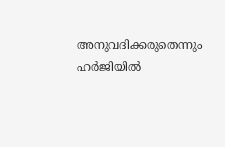അനുവദിക്കരുതെന്നും ഹർജിയിൽ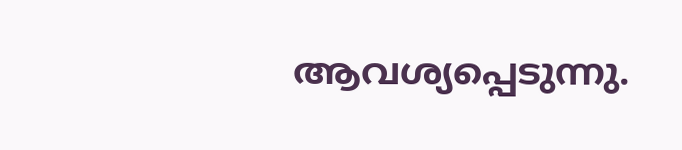ആവശ്യപ്പെടുന്നു.